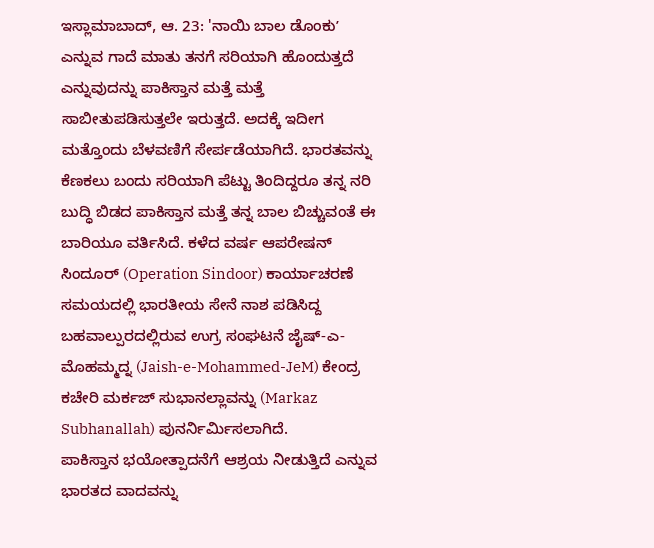ಇಸ್ಲಾಮಾಬಾದ್, ಆ. 23: 'ನಾಯಿ ಬಾಲ ಡೊಂಕುʼ ಎನ್ನುವ ಗಾದೆ ಮಾತು ತನಗೆ ಸರಿಯಾಗಿ ಹೊಂದುತ್ತದೆ ಎನ್ನುವುದನ್ನು ಪಾಕಿಸ್ತಾನ ಮತ್ತೆ ಮತ್ತೆ ಸಾಬೀತುಪಡಿಸುತ್ತಲೇ ಇರುತ್ತದೆ. ಅದಕ್ಕೆ ಇದೀಗ ಮತ್ತೊಂದು ಬೆಳವಣಿಗೆ ಸೇರ್ಪಡೆಯಾಗಿದೆ. ಭಾರತವನ್ನು ಕೆಣಕಲು ಬಂದು ಸರಿಯಾಗಿ ಪೆಟ್ಟು ತಿಂದಿದ್ದರೂ ತನ್ನ ನರಿ ಬುದ್ಧಿ ಬಿಡದ ಪಾಕಿಸ್ತಾನ ಮತ್ತೆ ತನ್ನ ಬಾಲ ಬಿಚ್ಚುವಂತೆ ಈ ಬಾರಿಯೂ ವರ್ತಿಸಿದೆ. ಕಳೆದ ವರ್ಷ ಆಪರೇಷನ್ ಸಿಂದೂರ್ (Operation Sindoor) ಕಾರ್ಯಾಚರಣೆ ಸಮಯದಲ್ಲಿ ಭಾರತೀಯ ಸೇನೆ ನಾಶ ಪಡಿಸಿದ್ದ ಬಹವಾಲ್ಪುರದಲ್ಲಿರುವ ಉಗ್ರ ಸಂಘಟನೆ ಜೈಷ್-ಎ-ಮೊಹಮ್ಮದ್ನ (Jaish-e-Mohammed-JeM) ಕೇಂದ್ರ ಕಚೇರಿ ಮರ್ಕಜ್ ಸುಭಾನಲ್ಲಾವನ್ನು (Markaz Subhanallah) ಪುನರ್ನಿರ್ಮಿಸಲಾಗಿದೆ.
ಪಾಕಿಸ್ತಾನ ಭಯೋತ್ಪಾದನೆಗೆ ಆಶ್ರಯ ನೀಡುತ್ತಿದೆ ಎನ್ನುವ ಭಾರತದ ವಾದವನ್ನು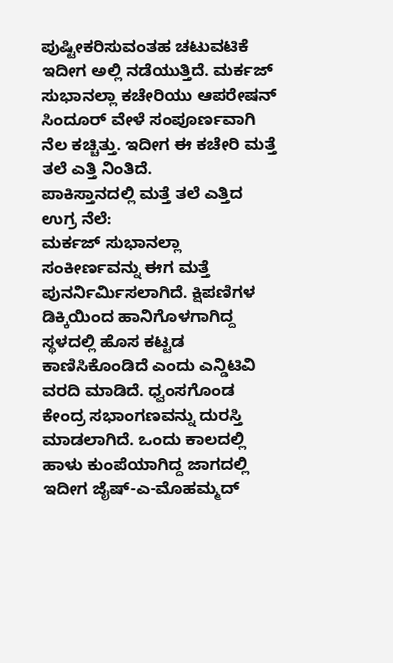ಪುಷ್ಟೀಕರಿಸುವಂತಹ ಚಟುವಟಿಕೆ ಇದೀಗ ಅಲ್ಲಿ ನಡೆಯುತ್ತಿದೆ. ಮರ್ಕಜ್ ಸುಭಾನಲ್ಲಾ ಕಚೇರಿಯು ಆಪರೇಷನ್ ಸಿಂದೂರ್ ವೇಳೆ ಸಂಪೂರ್ಣವಾಗಿ ನೆಲ ಕಚ್ಚಿತ್ತು. ಇದೀಗ ಈ ಕಚೇರಿ ಮತ್ತೆ ತಲೆ ಎತ್ತಿ ನಿಂತಿದೆ.
ಪಾಕಿಸ್ತಾನದಲ್ಲಿ ಮತ್ತೆ ತಲೆ ಎತ್ತಿದ ಉಗ್ರ ನೆಲೆ:
ಮರ್ಕಜ್ ಸುಭಾನಲ್ಲಾ ಸಂಕೀರ್ಣವನ್ನು ಈಗ ಮತ್ತೆ ಪುನರ್ನಿರ್ಮಿಸಲಾಗಿದೆ. ಕ್ಷಿಪಣಿಗಳ ಡಿಕ್ಕಿಯಿಂದ ಹಾನಿಗೊಳಗಾಗಿದ್ದ ಸ್ಥಳದಲ್ಲಿ ಹೊಸ ಕಟ್ಟಡ ಕಾಣಿಸಿಕೊಂಡಿದೆ ಎಂದು ಎನ್ಡಿಟಿವಿ ವರದಿ ಮಾಡಿದೆ. ಧ್ವಂಸಗೊಂಡ ಕೇಂದ್ರ ಸಭಾಂಗಣವನ್ನು ದುರಸ್ತಿ ಮಾಡಲಾಗಿದೆ. ಒಂದು ಕಾಲದಲ್ಲಿ ಹಾಳು ಕುಂಪೆಯಾಗಿದ್ದ ಜಾಗದಲ್ಲಿ ಇದೀಗ ಜೈಷ್-ಎ-ಮೊಹಮ್ಮದ್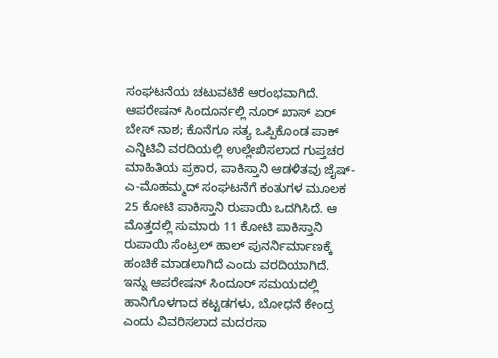ಸಂಘಟನೆಯ ಚಟುವಟಿಕೆ ಆರಂಭವಾಗಿದೆ.
ಆಪರೇಷನ್ ಸಿಂದೂರ್ನಲ್ಲಿ ನೂರ್ ಖಾಸ್ ಏರ್ ಬೇಸ್ ನಾಶ; ಕೊನೆಗೂ ಸತ್ಯ ಒಪ್ಪಿಕೊಂಡ ಪಾಕ್
ಎನ್ಡಿಟಿವಿ ವರದಿಯಲ್ಲಿ ಉಲ್ಲೇಖಿಸಲಾದ ಗುಪ್ತಚರ ಮಾಹಿತಿಯ ಪ್ರಕಾರ, ಪಾಕಿಸ್ತಾನಿ ಆಡಳಿತವು ಜೈಷ್-ಎ-ಮೊಹಮ್ಮದ್ ಸಂಘಟನೆಗೆ ಕಂತುಗಳ ಮೂಲಕ 25 ಕೋಟಿ ಪಾಕಿಸ್ತಾನಿ ರುಪಾಯಿ ಒದಗಿಸಿದೆ. ಆ ಮೊತ್ತದಲ್ಲಿ ಸುಮಾರು 11 ಕೋಟಿ ಪಾಕಿಸ್ತಾನಿ ರುಪಾಯಿ ಸೆಂಟ್ರಲ್ ಹಾಲ್ ಪುನರ್ನಿರ್ಮಾಣಕ್ಕೆ ಹಂಚಿಕೆ ಮಾಡಲಾಗಿದೆ ಎಂದು ವರದಿಯಾಗಿದೆ.
ಇನ್ನು ಆಪರೇಷನ್ ಸಿಂದೂರ್ ಸಮಯದಲ್ಲಿ ಹಾನಿಗೊಳಗಾದ ಕಟ್ಟಡಗಳು, ಬೋಧನೆ ಕೇಂದ್ರ ಎಂದು ವಿವರಿಸಲಾದ ಮದರಸಾ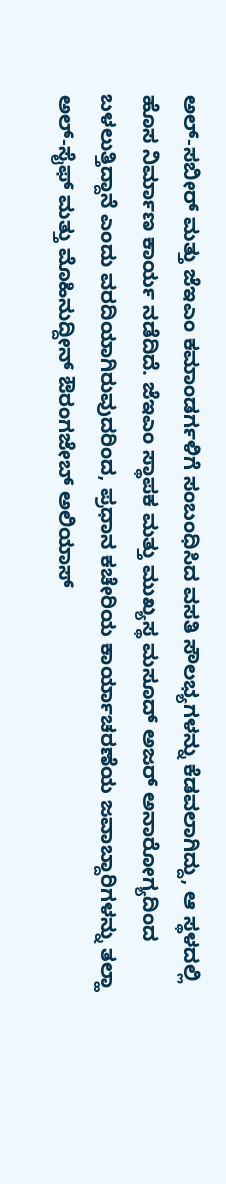ಅಲ್-ಸಬೀರ್ ಮತ್ತು ಜೆಇಎಂ ಕಮಾಂಡರ್ಗಳಿಗೆ ಸಂಬಂಧಿಸಿದ ವಸತಿ ಸೌಲಭ್ಯಗಳನ್ನು ಕೆಡವಲಾಗಿದ್ದು, ಆ ಸ್ಥಳದಲ್ಲಿ ಹೊಸ ನಿರ್ಮಾಣ ಕಾರ್ಯ ನಡೆದಿದೆ. ಜೆಇಎಂ ಸ್ಥಾಪಕ ಮತ್ತು ಮುಖ್ಯಸ್ಥ ಮಸೂದ್ ಅಜರ್ ಅನಾರೋಗ್ಯದಿಂದ ಬಳಲುತ್ತಿದ್ದಾನೆ ಎಂದು ವರದಿಯಾಗಿರುವುದರಿಂದ, ಪ್ರಧಾನ ಕಚೇರಿಯ ಕಾರ್ಯಾಚರಣೆಯ ಜವಾಬ್ದಾರಿಗಳನ್ನು ತಲ್ಹಾ ಅಲ್-ಸೈಫ್ ಮತ್ತು ಮೊಹಿನುದ್ದೀನ್ ಔರಂಗಜೇಬ್ ಅಲಿಯಾಸ್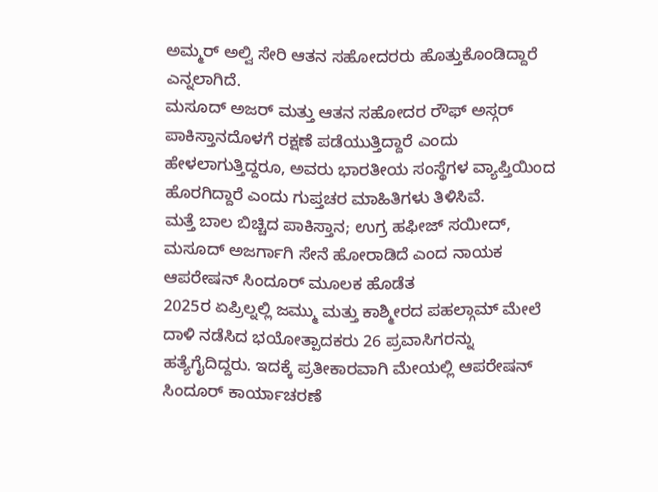ಅಮ್ಮರ್ ಅಲ್ವಿ ಸೇರಿ ಆತನ ಸಹೋದರರು ಹೊತ್ತುಕೊಂಡಿದ್ದಾರೆ ಎನ್ನಲಾಗಿದೆ.
ಮಸೂದ್ ಅಜರ್ ಮತ್ತು ಆತನ ಸಹೋದರ ರೌಫ್ ಅಸ್ಗರ್ ಪಾಕಿಸ್ತಾನದೊಳಗೆ ರಕ್ಷಣೆ ಪಡೆಯುತ್ತಿದ್ದಾರೆ ಎಂದು ಹೇಳಲಾಗುತ್ತಿದ್ದರೂ, ಅವರು ಭಾರತೀಯ ಸಂಸ್ಥೆಗಳ ವ್ಯಾಪ್ತಿಯಿಂದ ಹೊರಗಿದ್ದಾರೆ ಎಂದು ಗುಪ್ತಚರ ಮಾಹಿತಿಗಳು ತಿಳಿಸಿವೆ.
ಮತ್ತೆ ಬಾಲ ಬಿಚ್ಚಿದ ಪಾಕಿಸ್ತಾನ; ಉಗ್ರ ಹಫೀಜ್ ಸಯೀದ್, ಮಸೂದ್ ಅಜರ್ಗಾಗಿ ಸೇನೆ ಹೋರಾಡಿದೆ ಎಂದ ನಾಯಕ
ಆಪರೇಷನ್ ಸಿಂದೂರ್ ಮೂಲಕ ಹೊಡೆತ
2025ರ ಏಪ್ರಿಲ್ನಲ್ಲಿ ಜಮ್ಮು ಮತ್ತು ಕಾಶ್ಮೀರದ ಪಹಲ್ಗಾಮ್ ಮೇಲೆ ದಾಳಿ ನಡೆಸಿದ ಭಯೋತ್ಪಾದಕರು 26 ಪ್ರವಾಸಿಗರನ್ನು ಹತ್ಯೆಗೈದಿದ್ದರು. ಇದಕ್ಕೆ ಪ್ರತೀಕಾರವಾಗಿ ಮೇಯಲ್ಲಿ ಆಪರೇಷನ್ ಸಿಂದೂರ್ ಕಾರ್ಯಾಚರಣೆ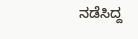ನಡೆಸಿದ್ದ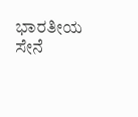ಭಾರತೀಯ ಸೇನೆ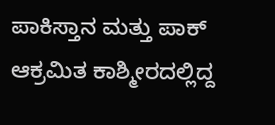ಪಾಕಿಸ್ತಾನ ಮತ್ತು ಪಾಕ್ ಆಕ್ರಮಿತ ಕಾಶ್ಮೀರದಲ್ಲಿದ್ದ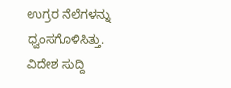ಉಗ್ರರ ನೆಲೆಗಳನ್ನು ಧ್ವಂಸಗೊಳಿಸಿತ್ತು.
ವಿದೇಶ ಸುದ್ದಿ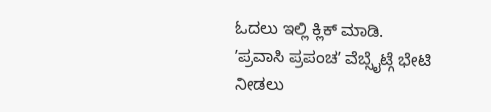ಓದಲು ಇಲ್ಲಿ ಕ್ಲಿಕ್ ಮಾಡಿ.
ʼಪ್ರವಾಸಿ ಪ್ರಪಂಚʼ ವೆಬ್ಸೈಟ್ಗೆ ಭೇಟಿ ನೀಡಲು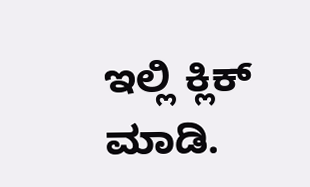ಇಲ್ಲಿ ಕ್ಲಿಕ್ ಮಾಡಿ.